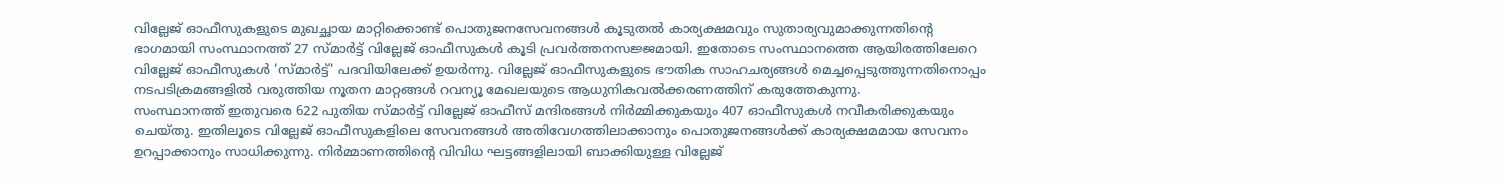വില്ലേജ് ഓഫീസുകളുടെ മുഖച്ഛായ മാറ്റിക്കൊണ്ട് പൊതുജനസേവനങ്ങൾ കൂടുതൽ കാര്യക്ഷമവും സുതാര്യവുമാക്കുന്നതിന്റെ ഭാഗമായി സംസ്ഥാനത്ത് 27 സ്മാർട്ട് വില്ലേജ് ഓഫീസുകൾ കൂടി പ്രവർത്തനസജ്ജമായി. ഇതോടെ സംസ്ഥാനത്തെ ആയിരത്തിലേറെ വില്ലേജ് ഓഫീസുകൾ 'സ്മാർട്ട്' പദവിയിലേക്ക് ഉയർന്നു. വില്ലേജ് ഓഫീസുകളുടെ ഭൗതിക സാഹചര്യങ്ങൾ മെച്ചപ്പെടുത്തുന്നതിനൊപ്പം നടപടിക്രമങ്ങളിൽ വരുത്തിയ നൂതന മാറ്റങ്ങൾ റവന്യൂ മേഖലയുടെ ആധുനികവൽക്കരണത്തിന് കരുത്തേകുന്നു.
സംസ്ഥാനത്ത് ഇതുവരെ 622 പുതിയ സ്മാർട്ട് വില്ലേജ് ഓഫീസ് മന്ദിരങ്ങൾ നിർമ്മിക്കുകയും 407 ഓഫീസുകൾ നവീകരിക്കുകയും ചെയ്തു. ഇതിലൂടെ വില്ലേജ് ഓഫീസുകളിലെ സേവനങ്ങൾ അതിവേഗത്തിലാക്കാനും പൊതുജനങ്ങൾക്ക് കാര്യക്ഷമമായ സേവനം ഉറപ്പാക്കാനും സാധിക്കുന്നു. നിർമ്മാണത്തിന്റെ വിവിധ ഘട്ടങ്ങളിലായി ബാക്കിയുള്ള വില്ലേജ്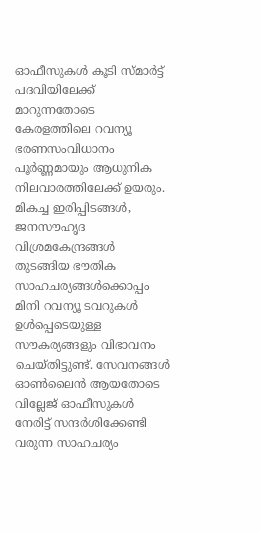ഓഫീസുകൾ കൂടി സ്മാർട്ട് പദവിയിലേക്ക് മാറുന്നതോടെ കേരളത്തിലെ റവന്യൂ ഭരണസംവിധാനം പൂർണ്ണമായും ആധുനിക നിലവാരത്തിലേക്ക് ഉയരും.
മികച്ച ഇരിപ്പിടങ്ങൾ, ജനസൗഹൃദ വിശ്രമകേന്ദ്രങ്ങൾ തുടങ്ങിയ ഭൗതിക സാഹചര്യങ്ങൾക്കൊപ്പം മിനി റവന്യൂ ടവറുകൾ ഉൾപ്പെടെയുള്ള സൗകര്യങ്ങളും വിഭാവനം ചെയ്തിട്ടുണ്ട്. സേവനങ്ങൾ ഓൺലൈൻ ആയതോടെ വില്ലേജ് ഓഫീസുകൾ നേരിട്ട് സന്ദർശിക്കേണ്ടി വരുന്ന സാഹചര്യം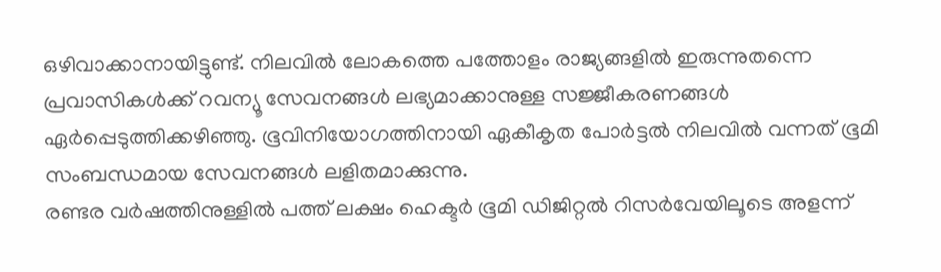ഒഴിവാക്കാനായിട്ടുണ്ട്. നിലവിൽ ലോകത്തെ പത്തോളം രാജ്യങ്ങളിൽ ഇരുന്നുതന്നെ പ്രവാസികൾക്ക് റവന്യൂ സേവനങ്ങൾ ലഭ്യമാക്കാനുള്ള സജ്ജീകരണങ്ങൾ ഏർപ്പെടുത്തിക്കഴിഞ്ഞു. ഭൂവിനിയോഗത്തിനായി ഏകീകൃത പോർട്ടൽ നിലവിൽ വന്നത് ഭൂമി സംബന്ധമായ സേവനങ്ങൾ ലളിതമാക്കുന്നു.
രണ്ടര വർഷത്തിനുള്ളിൽ പത്ത് ലക്ഷം ഹെക്ടർ ഭൂമി ഡിജിറ്റൽ റിസർവേയിലൂടെ അളന്ന്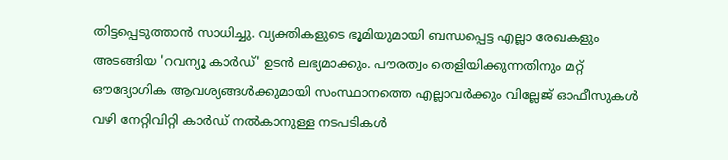തിട്ടപ്പെടുത്താൻ സാധിച്ചു. വ്യക്തികളുടെ ഭൂമിയുമായി ബന്ധപ്പെട്ട എല്ലാ രേഖകളും അടങ്ങിയ 'റവന്യൂ കാർഡ്' ഉടൻ ലഭ്യമാക്കും. പൗരത്വം തെളിയിക്കുന്നതിനും മറ്റ് ഔദ്യോഗിക ആവശ്യങ്ങൾക്കുമായി സംസ്ഥാനത്തെ എല്ലാവർക്കും വില്ലേജ് ഓഫീസുകൾ വഴി നേറ്റിവിറ്റി കാർഡ് നൽകാനുള്ള നടപടികൾ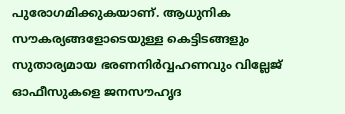പുരോഗമിക്കുകയാണ്. ആധുനിക സൗകര്യങ്ങളോടെയുള്ള കെട്ടിടങ്ങളും സുതാര്യമായ ഭരണനിർവ്വഹണവും വില്ലേജ് ഓഫീസുകളെ ജനസൗഹൃദ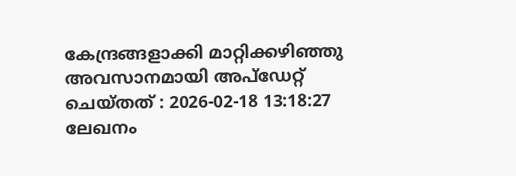കേന്ദ്രങ്ങളാക്കി മാറ്റിക്കഴിഞ്ഞു
അവസാനമായി അപ്ഡേറ്റ് ചെയ്തത് : 2026-02-18 13:18:27
ലേഖനം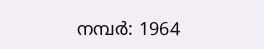നമ്പർ: 1964